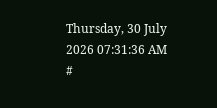Thursday, 30 July 2026 07:31:36 AM
#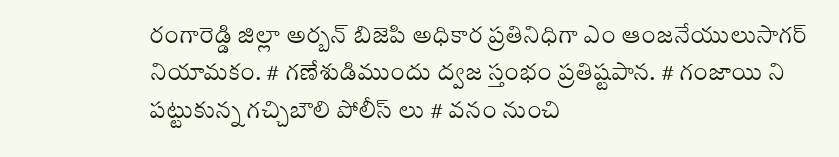రంగారెడ్డి జిల్లా అర్బన్ బిజెపి అధికార ప్రతినిధిగా ఎం ఆంజనేయులుసాగర్ నియామకం. # గణేశుడిముందు ద్వజ స్తంభం ప్రతిష్టపాన. # గంజాయి ని పట్టుకున్న గచ్చిబౌలి పోలీస్ లు # వనం నుంచి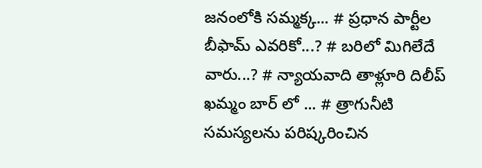జనంలోకి సమ్మక్క... # ప్రధాన పార్టీల బీఫామ్ ఎవరికో...? # బరిలో మిగిలేదే వారు...? # న్యాయవాది తాళ్లూరి దిలీప్ ఖమ్మం బార్ లో ... # త్రాగునీటి సమస్యలను పరిష్కరించిన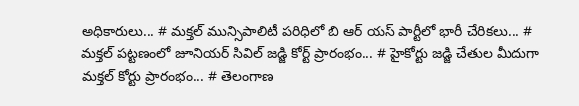అధికారులు... # మక్తల్ మున్సిపాలిటీ పరిధిలో బి ఆర్ యస్ పార్టీలో భారీ చేరికలు... # మక్తల్ పట్టణంలో జూనియర్ సివిల్ జడ్జి కోర్ట్ ప్రారంభం... # హైకోర్టు జడ్జి చేతుల మీదుగా మక్తల్ కోర్టు ప్రారంభం... # తెలంగాణ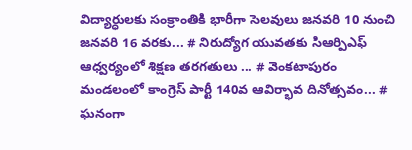విద్యార్ధులకు సంక్రాంతికి భారీగా సెలవులు జనవరి 10 నుంచి జనవరి 16 వరకు... # నిరుద్యోగ యువతకు సిఆర్పిఎఫ్ ఆధ్వర్యంలో శిక్షణ తరగతులు ... # వెంకటాపురం మండలంలో కాంగ్రెస్ పార్టీ 140వ ఆవిర్భావ దినోత్సవం... # ఘనంగా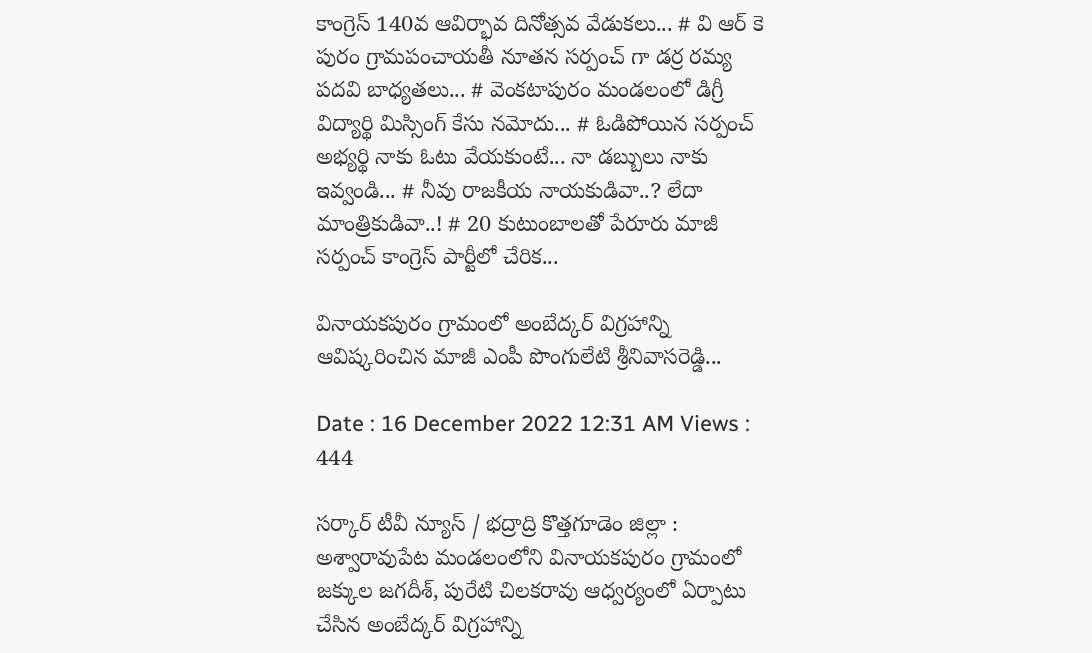కాంగ్రెస్ 140వ ఆవిర్భావ దినోత్సవ వేడుకలు... # వి ఆర్ కె పురం గ్రామపంచాయతీ నూతన సర్పంచ్ గా డర్ర రమ్య పదవి బాధ్యతలు... # వెంకటాపురం మండలంలో డిగ్రీ విద్యార్థి మిస్సింగ్ కేసు నమోదు... # ఓడిపోయిన సర్పంచ్ అభ్యర్థి నాకు ఓటు వేయకుంటే... నా డబ్బులు నాకు ఇవ్వండి... # నీవు రాజకీయ నాయకుడివా..? లేదా మాంత్రికుడివా..! # 20 కుటుంబాలతో పేరూరు మాజీ సర్పంచ్ కాంగ్రెస్ పార్టీలో చేరిక...

వినాయకపురం గ్రామంలో అంబేద్కర్‌ విగ్రహాన్ని ఆవిష్కరించిన మాజీ ఎంపీ పొంగులేటి శ్రీనివాసరెడ్డి...

Date : 16 December 2022 12:31 AM Views : 444

సర్కార్ టీవీ న్యూస్ / భద్రాద్రి కొత్తగూడెం జిల్లా : అశ్వారావుపేట మండలంలోని వినాయకపురం గ్రామంలో జక్కుల జగదీశ్, పురేటి చిలకరావు ఆధ్వర్యంలో ఏర్పాటు చేసిన అంబేద్కర్‌ విగ్రహాన్ని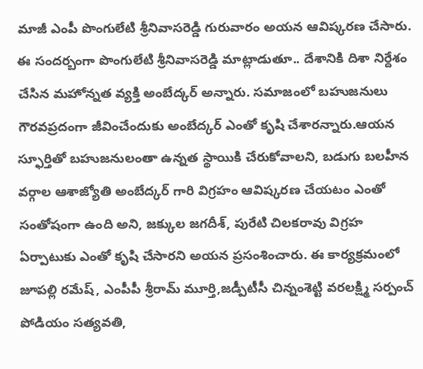మాజీ ఎంపీ పొంగులేటి శ్రీనివాసరెడ్డి గురువారం అయన ఆవిష్కరణ చేసారు. ఈ సందర్బంగా పొంగులేటి శ్రీనివాసరెడ్డి మాట్లాడుతూ.. దేశానికి దిశా నిర్దేశం చేసిన మహోన్నత వ్యక్తి అంబేద్కర్‌ అన్నారు. సమాజంలో బహుజనులు గౌరవప్రదంగా జీవించేందుకు అంబేద్కర్‌ ఎంతో కృషి చేశారన్నారు.ఆయన స్ఫూర్తితో బహుజనులంతా ఉన్నత స్థాయికి చేరుకోవాలని, బడుగు బలహీన వర్గాల ఆశాజ్యోతి అంబేద్కర్ గారి విగ్రహం ఆవిష్కరణ చేయటం ఎంతో సంతోషంగా ఉంది అని, జక్కుల జగదీశ్, పురేటి చిలకరావు విగ్రహ ఏర్పాటుకు ఎంతో కృషి చేసారని అయన ప్రసంశించారు. ఈ కార్యక్రమంలో జూపల్లి రమేష్, ఎంపీపీ శ్రీరామ్ మూర్తి,జడ్పీటీసీ చిన్నంశెట్టి వరలక్ష్మి సర్పంచ్ పోడియం సత్యవతి,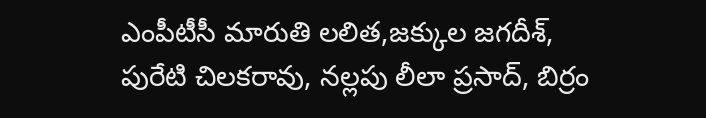ఎంపీటీసీ మారుతి లలిత,జక్కుల జగదీశ్, పురేటి చిలకరావు, నల్లపు లీలా ప్రసాద్, బిర్రం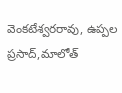వెంకటేశ్వరరావు, ఉప్పల ప్రసాద్,మాలోత్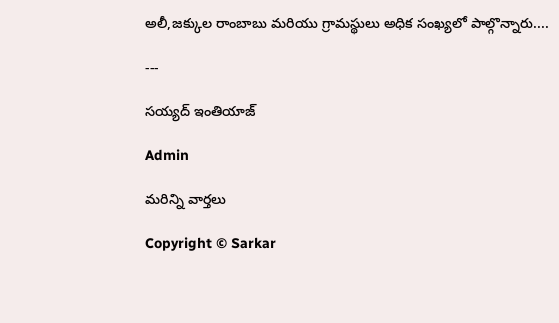అలీ,జక్కుల రాంబాబు మరియు గ్రామస్థులు అధిక సంఖ్యలో పాల్గొన్నారు....

---

సయ్యద్ ఇంతియాజ్

Admin

మరిన్ని వార్తలు

Copyright © Sarkar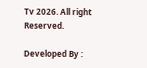Tv 2026. All right Reserved.

Developed By :